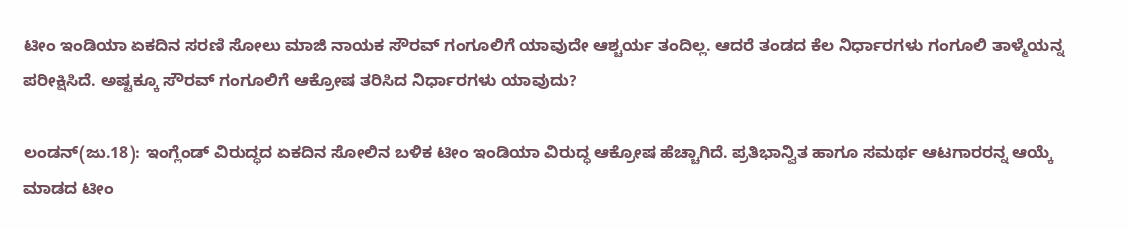ಟೀಂ ಇಂಡಿಯಾ ಏಕದಿನ ಸರಣಿ ಸೋಲು ಮಾಜಿ ನಾಯಕ ಸೌರವ್ ಗಂಗೂಲಿಗೆ ಯಾವುದೇ ಆಶ್ಚರ್ಯ ತಂದಿಲ್ಲ. ಆದರೆ ತಂಡದ ಕೆಲ ನಿರ್ಧಾರಗಳು ಗಂಗೂಲಿ ತಾಳ್ಮೆಯನ್ನ ಪರೀಕ್ಷಿಸಿದೆ. ಅಷ್ಟಕ್ಕೂ ಸೌರವ್ ಗಂಗೂಲಿಗೆ ಆಕ್ರೋಷ ತರಿಸಿದ ನಿರ್ಧಾರಗಳು ಯಾವುದು?

ಲಂಡನ್(ಜು.18): ಇಂಗ್ಲೆಂಡ್ ವಿರುದ್ಧದ ಏಕದಿನ ಸೋಲಿನ ಬಳಿಕ ಟೀಂ ಇಂಡಿಯಾ ವಿರುದ್ಧ ಆಕ್ರೋಷ ಹೆಚ್ಚಾಗಿದೆ. ಪ್ರತಿಭಾನ್ವಿತ ಹಾಗೂ ಸಮರ್ಥ ಆಟಗಾರರನ್ನ ಆಯ್ಕೆ ಮಾಡದ ಟೀಂ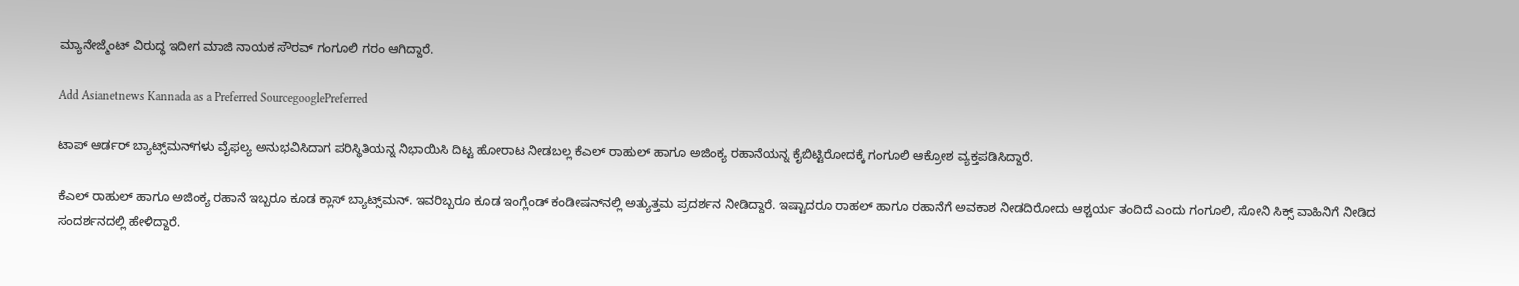ಮ್ಯಾನೇಜ್ಮೆಂಟ್ ವಿರುದ್ಧ ಇದೀಗ ಮಾಜಿ ನಾಯಕ ಸೌರವ್ ಗಂಗೂಲಿ ಗರಂ ಆಗಿದ್ದಾರೆ.

Add Asianetnews Kannada as a Preferred SourcegooglePreferred

ಟಾಪ್ ಆರ್ಡರ್ ಬ್ಯಾಟ್ಸ್‌ಮನ್‌ಗಳು ವೈಫಲ್ಯ ಅನುಭವಿಸಿದಾಗ ಪರಿಸ್ಥಿತಿಯನ್ನ ನಿಭಾಯಿಸಿ ದಿಟ್ಟ ಹೋರಾಟ ನೀಡಬಲ್ಲ ಕೆಎಲ್ ರಾಹುಲ್ ಹಾಗೂ ಅಜಿಂಕ್ಯ ರಹಾನೆಯನ್ನ ಕೈಬಿಟ್ಟಿರೋದಕ್ಕೆ ಗಂಗೂಲಿ ಆಕ್ರೋಶ ವ್ಯಕ್ತಪಡಿಸಿದ್ದಾರೆ.

ಕೆಎಲ್ ರಾಹುಲ್ ಹಾಗೂ ಅಜಿಂಕ್ಯ ರಹಾನೆ ಇಬ್ಬರೂ ಕೂಡ ಕ್ಲಾಸ್ ಬ್ಯಾಟ್ಸ್‌ಮನ್. ಇವರಿಬ್ಬರೂ ಕೂಡ ಇಂಗ್ಲೆಂಡ್ ಕಂಡೀಷನ್‌ನಲ್ಲಿ ಅತ್ಯುತ್ತಮ ಪ್ರದರ್ಶನ ನೀಡಿದ್ದಾರೆ. ಇಷ್ಟಾದರೂ ರಾಹಲ್ ಹಾಗೂ ರಹಾನೆಗೆ ಅವಕಾಶ ನೀಡದಿರೋದು ಆಶ್ಚರ್ಯ ತಂದಿದೆ ಎಂದು ಗಂಗೂಲಿ, ಸೋನಿ ಸಿಕ್ಸ್‌ ವಾಹಿನಿಗೆ ನೀಡಿದ ಸಂದರ್ಶನದಲ್ಲಿ ಹೇಳಿದ್ದಾರೆ.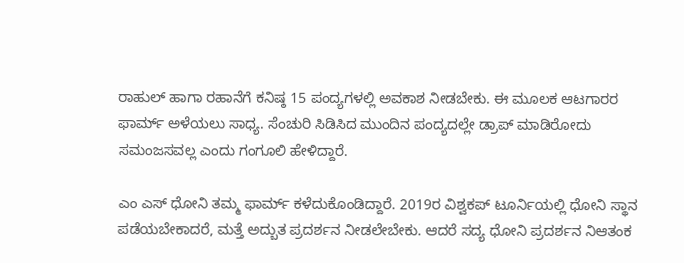ರಾಹುಲ್ ಹಾಗಾ ರಹಾನೆಗೆ ಕನಿಷ್ಠ 15 ಪಂದ್ಯಗಳಲ್ಲಿ ಅವಕಾಶ ನೀಡಬೇಕು. ಈ ಮೂಲಕ ಆಟಗಾರರ ಫಾರ್ಮ್ ಅಳೆಯಲು ಸಾಧ್ಯ. ಸೆಂಚುರಿ ಸಿಡಿಸಿದ ಮುಂದಿನ ಪಂದ್ಯದಲ್ಲೇ ಡ್ರಾಪ್ ಮಾಡಿರೋದು ಸಮಂಜಸವಲ್ಲ ಎಂದು ಗಂಗೂಲಿ ಹೇಳಿದ್ದಾರೆ.

ಎಂ ಎಸ್ ಧೋನಿ ತಮ್ಮ ಫಾರ್ಮ್ ಕಳೆದುಕೊಂಡಿದ್ದಾರೆ. 2019ರ ವಿಶ್ವಕಪ್ ಟೂರ್ನಿಯಲ್ಲಿ ಧೋನಿ ಸ್ಥಾನ ಪಡೆಯಬೇಕಾದರೆ, ಮತ್ತೆ ಅದ್ಬುತ ಪ್ರದರ್ಶನ ನೀಡಲೇಬೇಕು. ಆದರೆ ಸದ್ಯ ಧೋನಿ ಪ್ರದರ್ಶನ ನಿಆತಂಕ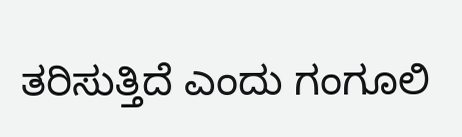ತರಿಸುತ್ತಿದೆ ಎಂದು ಗಂಗೂಲಿ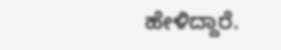ಹೇಳಿದ್ದಾರೆ.